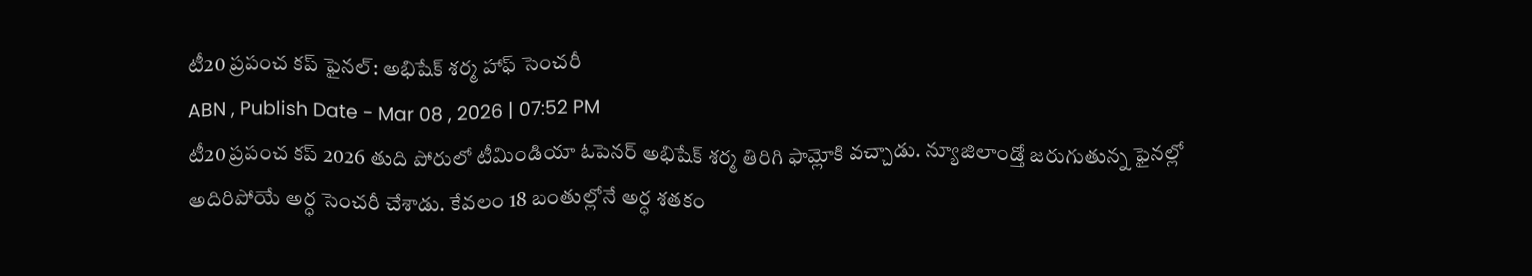టీ20 ప్రపంచ కప్ ఫైనల్: అభిషేక్ శర్మ హాఫ్ సెంచరీ
ABN , Publish Date - Mar 08 , 2026 | 07:52 PM
టీ20 ప్రపంచ కప్ 2026 తుది పోరులో టీమిండియా ఓపెనర్ అభిషేక్ శర్మ తిరిగి ఫామ్లోకి వచ్చాడు. న్యూజిలాండ్తో జరుగుతున్న ఫైనల్లో అదిరిపోయే అర్ధ సెంచరీ చేశాడు. కేవలం 18 బంతుల్లోనే అర్ధ శతకం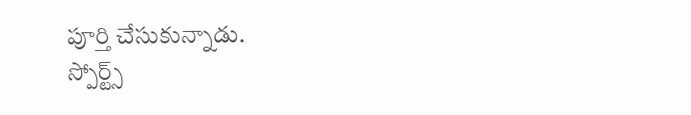పూర్తి చేసుకున్నాడు.
స్పోర్ట్స్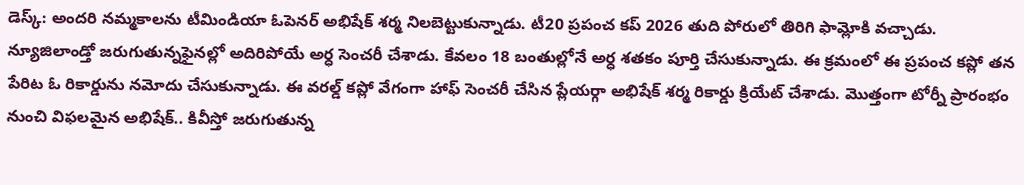డెస్క్: అందరి నమ్మకాలను టీమిండియా ఓపెనర్ అభిషేక్ శర్మ నిలబెట్టుకున్నాడు. టీ20 ప్రపంచ కప్ 2026 తుది పోరులో తిరిగి ఫామ్లోకి వచ్చాడు. న్యూజిలాండ్తో జరుగుతున్నఫైనల్లో అదిరిపోయే అర్ధ సెంచరీ చేశాడు. కేవలం 18 బంతుల్లోనే అర్ధ శతకం పూర్తి చేసుకున్నాడు. ఈ క్రమంలో ఈ ప్రపంచ కప్లో తన పేరిట ఓ రికార్డును నమోదు చేసుకున్నాడు. ఈ వరల్డ్ కప్లో వేగంగా హాఫ్ సెంచరీ చేసిన ప్లేయర్గా అభిషేక్ శర్మ రికార్డు క్రియేట్ చేశాడు. మొత్తంగా టోర్నీ ప్రారంభం నుంచి విఫలమైన అభిషేక్.. కివీస్తో జరుగుతున్న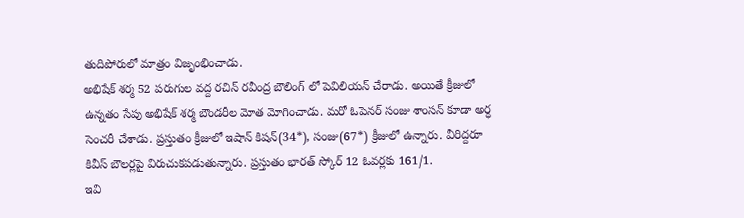తుదిపోరులో మాత్రం విజృంభించాడు.
అభిషేక్ శర్మ 52 పరుగుల వద్ద రచిన్ రవీంద్ర బౌలింగ్ లో పెవిలియన్ చేరాడు. అయితే క్రీజులో ఉన్నతం సేపు అభిషేక్ శర్మ బౌండరీల మోత మోగించాడు. మరో ఓపెనర్ సంజు శాంసన్ కూడా అర్ధ సెంచరీ చేశాడు. ప్రస్తుతం క్రీజులో ఇషాన్ కిషన్(34*), సంజు(67*) క్రీజులో ఉన్నారు. వీరిద్దరూ కివీస్ బౌలర్లపై విరుచుకపడుతున్నారు. ప్రస్తుతం భారత్ స్కోర్ 12 ఓవర్లకు 161/1.
ఇవి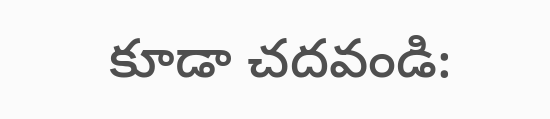కూడా చదవండి: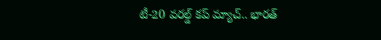టీ-20 వరల్డ్ కప్ మ్యాచ్.. భారత్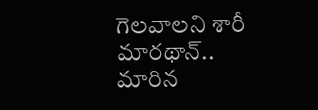గెలవాలని శారీ మారథాన్..
మారిన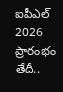ఐపీఎల్ 2026 ప్రారంభం తేదీ..